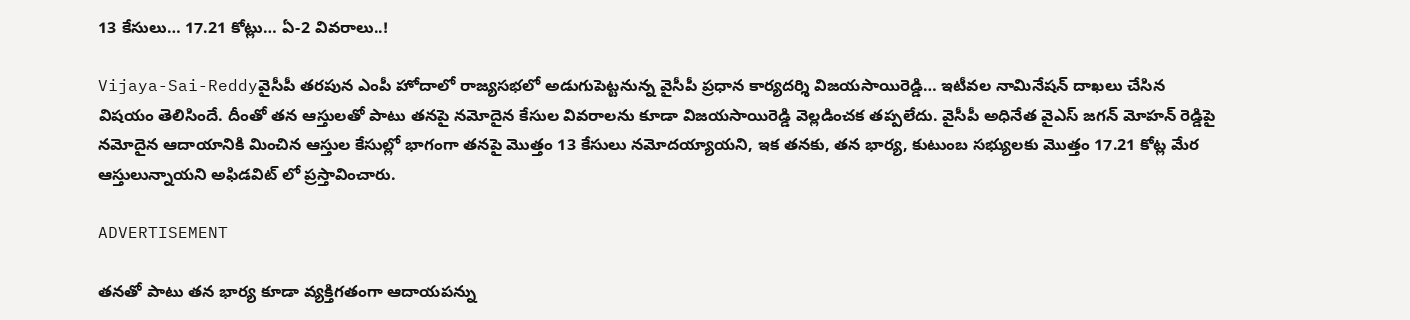13 కేసులు… 17.21 కోట్లు… ఏ-2 వివరాలు..!

Vijaya-Sai-Reddyవైసీపీ తరపున ఎంపీ హోదాలో రాజ్యసభలో అడుగుపెట్టనున్న వైసీపీ ప్రధాన కార్యదర్శి విజయసాయిరెడ్డి… ఇటీవల నామినేషన్ దాఖలు చేసిన విషయం తెలిసిందే. దీంతో తన ఆస్తులతో పాటు తనపై నమోదైన కేసుల వివరాలను కూడా విజయసాయిరెడ్డి వెల్లడించక తప్పలేదు. వైసీపీ అధినేత వైఎస్ జగన్ మోహన్ రెడ్డిపై నమోదైన ఆదాయానికి మించిన ఆస్తుల కేసుల్లో భాగంగా తనపై మొత్తం 13 కేసులు నమోదయ్యాయని, ఇక తనకు, తన భార్య, కుటుంబ సభ్యులకు మొత్తం 17.21 కోట్ల మేర ఆస్తులున్నాయని అఫిడవిట్ లో ప్రస్తావించారు.

ADVERTISEMENT

తనతో పాటు తన భార్య కూడా వ్యక్తిగతంగా ఆదాయపన్ను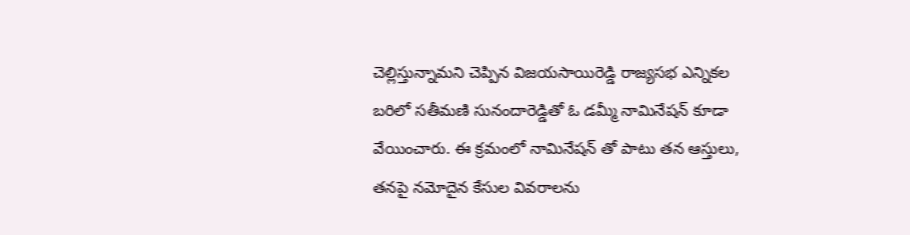చెల్లిస్తున్నామని చెప్పిన విజయసాయిరెడ్డి రాజ్యసభ ఎన్నికల బరిలో సతీమణి సునందారెడ్డితో ఓ డమ్మీ నామినేషన్ కూడా వేయించారు. ఈ క్రమంలో నామినేషన్ తో పాటు తన ఆస్తులు, తనపై నమోదైన కేసుల వివరాలను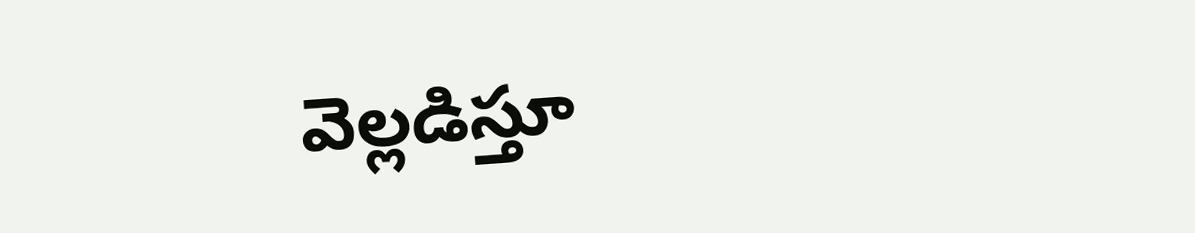వెల్లడిస్తూ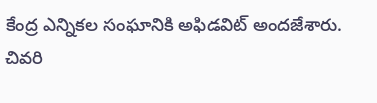కేంద్ర ఎన్నికల సంఘానికి అఫిడవిట్ అందజేశారు. చివరి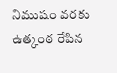నిముషం వరకు ఉత్కంఠ రేపిన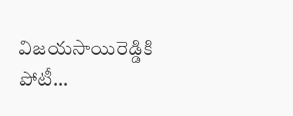విజయసాయిరెడ్డికి పోటీ…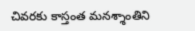చివరకు కాస్తంత మనశ్శాంతిని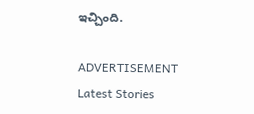ఇచ్చింది.

ADVERTISEMENT
Latest Stories